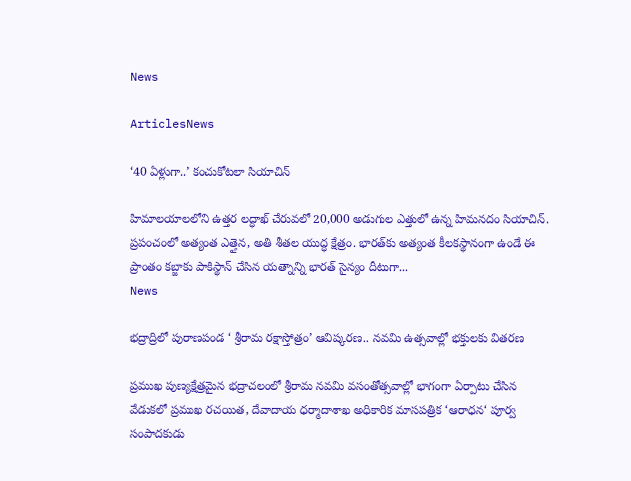News

ArticlesNews

‘40 ఏళ్లుగా..’ కంచుకోటలా సియాచిన్‌

హిమాలయాలలోని ఉత్తర లద్ధాఖ్‌ చేరువలో 20,000 అడుగుల ఎత్తులో ఉన్న హిమనదం సియాచిన్‌. ప్రపంచంలో అత్యంత ఎత్తైన, అతి శీతల యుద్ధ క్షేత్రం. భారత్‌కు అత్యంత కీలకస్థానంగా ఉండే ఈ ప్రాంతం కబ్జాకు పాకిస్థాన్‌ చేసిన యత్నాన్ని భారత్‌ సైన్యం దీటుగా...
News

భద్రాద్రిలో పురాణపండ ‘ శ్రీరామ రక్షాస్తోత్రం’ ఆవిష్కరణ.. నవమి ఉత్సవాల్లో భక్తులకు వితరణ

ప్రముఖ పుణ్యక్షేత్రమైన భద్రాచలంలో శ్రీరామ నవమి వసంతోత్సవాల్లో భాగంగా ఏర్పాటు చేసిన వేడుకలో ప్రముఖ రచయిత, దేవాదాయ ధర్మాదాశాఖ అధికారిక మాసపత్రిక ‘ఆరాధన‘ పూర్వ సంపాదకుడు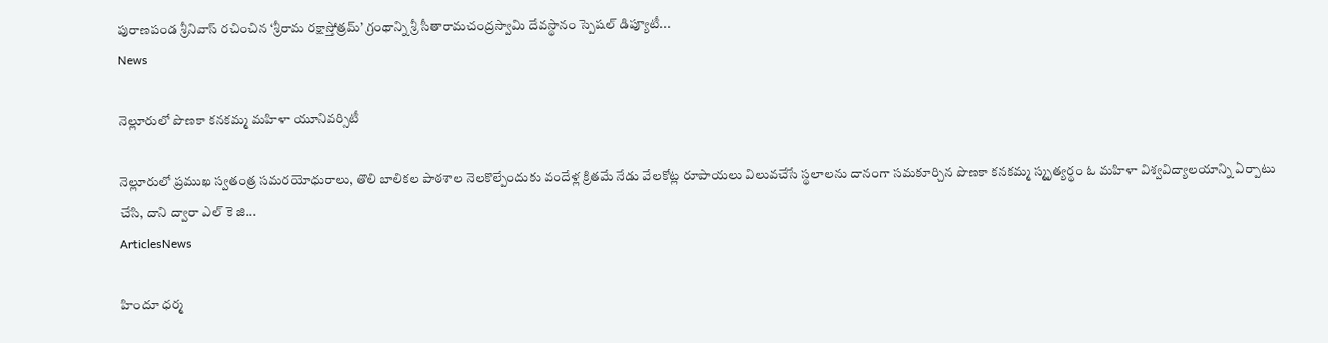పురాణపండ శ్రీనివాస్ రచించిన ‘శ్రీరామ రక్షాస్తోత్రమ్’ గ్రంథాన్ని శ్రీ సీతారామచంద్రస్వామి దేవస్థానం స్పెషల్ డిప్యూటీ...
News

నెల్లూరులో పొణకా కనకమ్మ మహిళా యూనివర్సిటీ

నెల్లూరులో ప్రముఖ స్వతంత్ర సమరయోధురాలు, తొలి బాలికల పాఠశాల నెలకొల్పేందుకు వందేళ్ల క్రితమే నేడు వేలకోట్ల రూపాయలు విలువచేసే స్థలాలను దానంగా సమకూర్చిన పొణకా కనకమ్మ స్మృత్యర్థం ఓ మహిళా విశ్వవిద్యాలయాన్ని ఏర్పాటు చేసి, దాని ద్వారా ఎల్ కె జి...
ArticlesNews

హిందూ ధర్మ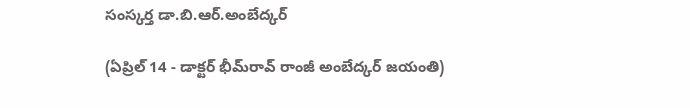సంస్కర్త డా.బి.ఆర్.అంబేద్కర్

(ఏప్రిల్ 14 - డాక్టర్ భీమ్‌రావ్ రాంజీ అంబేద్కర్ జయంతి)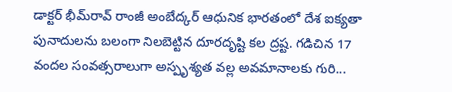డాక్టర్ భీమ్‌రావ్ రాంజీ అంబేద్కర్ ఆధునిక భారతంలో దేశ ఐక్యతా పునాదులను బలంగా నిలబెట్టిన దూరదృష్టి కల ద్రష్ట. గడిచిన 17 వందల సంవత్సరాలుగా అస్పృశ్యత వల్ల అవమానాలకు గురి...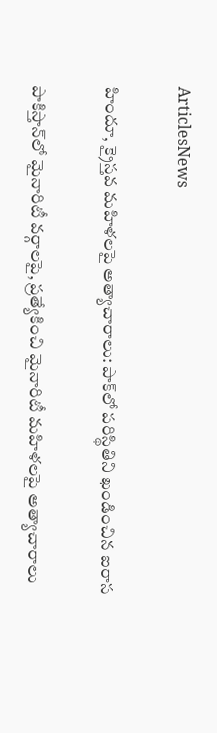ArticlesNews

హిందూ, క్రైస్తవ మహిళలపై అత్యాచారాలు: పాక్‌లో పరిస్థితిని ఖండించిన ఐరాస

పాకిస్తాన్‌లో మైనారిటీ వర్గాలపై, ప్రత్యేకించి మైనారిటీ మహిళలపై అత్యాచారాలు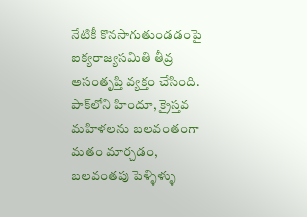నేటికీ కొనసాగుతుండడంపై ఐక్యరాజ్యసమితి తీవ్ర అసంతృప్తి వ్యక్తం చేసింది. పాక్‌లోని హిందూ, క్రైస్తవ మహిళలను బలవంతంగా మతం మార్చడం, బలవంతపు పెళ్ళిళ్ళు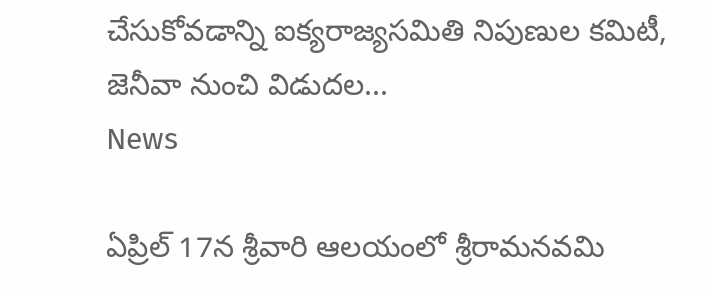చేసుకోవడాన్ని ఐక్యరాజ్యసమితి నిపుణుల కమిటీ, జెనీవా నుంచి విడుదల...
News

ఏప్రిల్ 17న శ్రీవారి ఆలయంలో శ్రీరామనవమి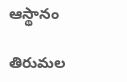ఆస్థానం

తిరుమల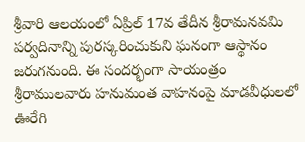శ్రీవారి ఆలయంలో ఏప్రిల్ 17వ తేదీన శ్రీరామనవమి పర్వదినాన్ని పురస్కరించుకుని ఘనంగా ఆస్థానం జరుగనుంది. ఈ సందర్భంగా సాయంత్రం శ్రీరాముల‌వారు హనుమంత వాహనంపై మాడవీధులలో ఊరేగి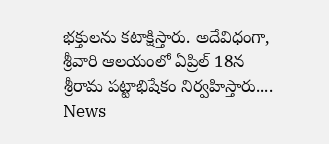భక్తులను కటాక్షిస్తారు. అదేవిధంగా, శ్రీవారి ఆలయంలో ఏప్రిల్ 18న శ్రీరామ పట్టాభిషేకం నిర్వ‌హిస్తారు....
News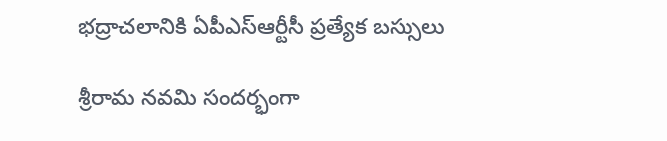భద్రాచలానికి ఏపీఎస్‌ఆర్టీసీ ప్రత్యేక బస్సులు

శ్రీరామ నవమి సందర్భంగా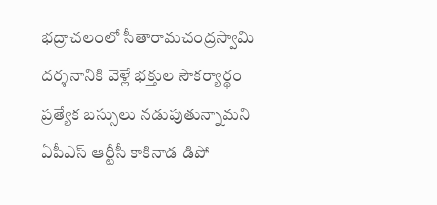భద్రాచలంలో సీతారామచంద్రస్వామి దర్శనానికి వెళ్లే భక్తుల సౌకర్యార్థం ప్రత్యేక బస్సులు నడుపుతున్నామని ఏపీఎస్‌ ఆర్టీసీ కాకినాడ డిపో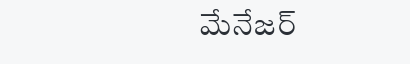మేనేజర్‌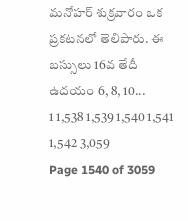మనోహర్‌ శుక్రవారం ఒక ప్రకటనలో తెలిపారు. ఈ బస్సులు 16వ తేదీ ఉదయం 6, 8, 10...
1 1,538 1,539 1,540 1,541 1,542 3,059
Page 1540 of 3059